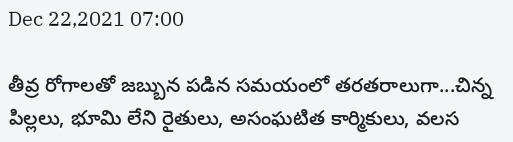Dec 22,2021 07:00

తీవ్ర రోగాలతో జబ్బున పడిన సమయంలో తరతరాలుగా...చిన్న పిల్లలు, భూమి లేని రైతులు, అసంఘటిత కార్మికులు, వలస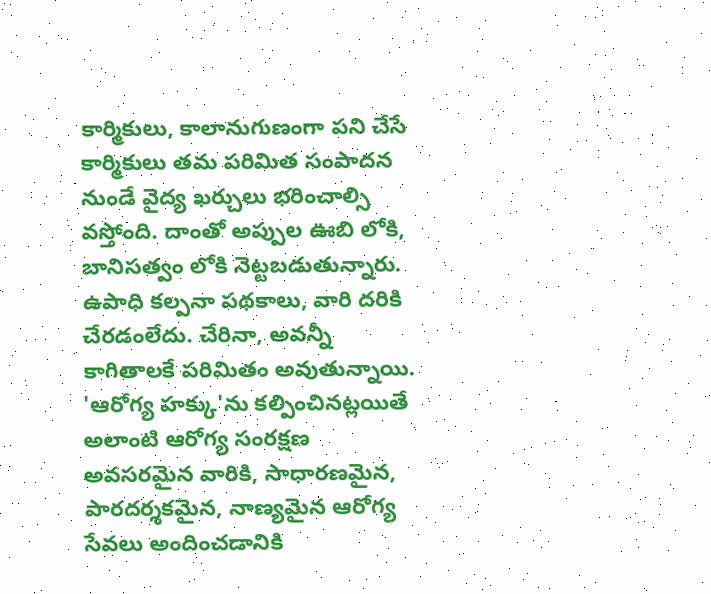కార్మికులు, కాలానుగుణంగా పని చేసే కార్మికులు తమ పరిమిత సంపాదన నుండే వైద్య ఖర్చులు భరించాల్సి వస్తోంది. దాంతో అప్పుల ఊబి లోకి, బానిసత్వం లోకి నెట్టబడుతున్నారు. ఉపాధి కల్పనా పథకాలు, వారి దరికి చేరడంలేదు. చేరినా, అవన్నీ కాగితాలకే పరిమితం అవుతున్నాయి. 'ఆరోగ్య హక్కు'ను కల్పించినట్లయితే అలాంటి ఆరోగ్య సంరక్షణ అవసరమైన వారికి, సాధారణమైన, పారదర్శకమైన, నాణ్యమైన ఆరోగ్య సేవలు అందించడానికి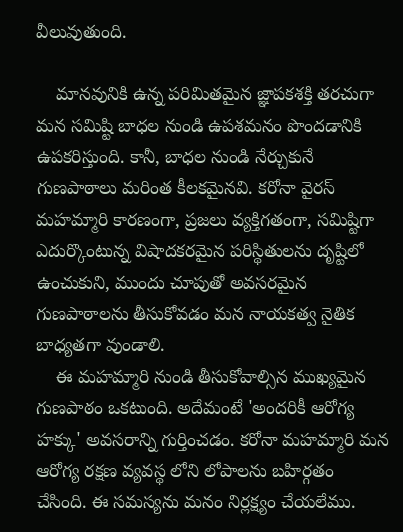వీలువుతుంది.

    మానవునికి ఉన్న పరిమితమైన జ్ఞాపకశక్తి తరచుగా మన సమిష్టి బాధల నుండి ఉపశమనం పొందడానికి ఉపకరిస్తుంది. కానీ, బాధల నుండి నేర్చుకునే గుణపాఠాలు మరింత కీలకమైనవి. కరోనా వైరస్‌ మహమ్మారి కారణంగా, ప్రజలు వ్యక్తిగతంగా, సమిష్టిగా ఎదుర్కొంటున్న విషాదకరమైన పరిస్థితులను దృష్టిలో ఉంచుకుని, ముందు చూపుతో అవసరమైన గుణపాఠాలను తీసుకోవడం మన నాయకత్వ నైతిక బాధ్యతగా వుండాలి.
    ఈ మహమ్మారి నుండి తీసుకోవాల్సిన ముఖ్యమైన గుణపాఠం ఒకటుంది. అదేమంటే 'అందరికీ ఆరోగ్య హక్కు' అవసరాన్ని గుర్తించడం. కరోనా మహమ్మారి మన ఆరోగ్య రక్షణ వ్యవస్థ లోని లోపాలను బహిర్గతం చేసింది. ఈ సమస్యను మనం నిర్లక్ష్యం చేయలేము.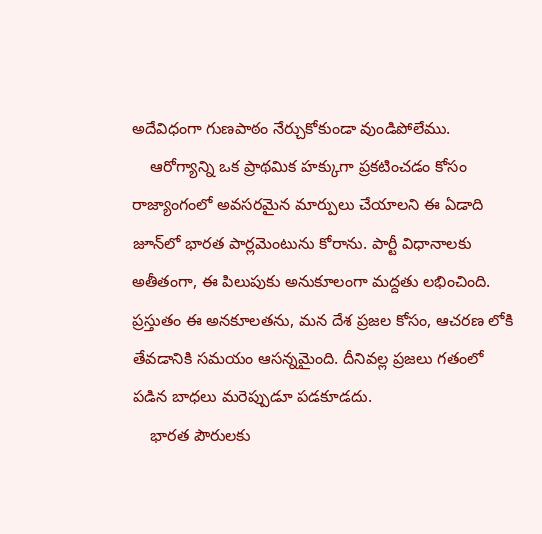అదేవిధంగా గుణపాఠం నేర్చుకోకుండా వుండిపోలేము.
    ఆరోగ్యాన్ని ఒక ప్రాథమిక హక్కుగా ప్రకటించడం కోసం రాజ్యాంగంలో అవసరమైన మార్పులు చేయాలని ఈ ఏడాది జూన్‌లో భారత పార్లమెంటును కోరాను. పార్టీ విధానాలకు అతీతంగా, ఈ పిలుపుకు అనుకూలంగా మద్దతు లభించింది. ప్రస్తుతం ఈ అనకూలతను, మన దేశ ప్రజల కోసం, ఆచరణ లోకి తేవడానికి సమయం ఆసన్నమైంది. దీనివల్ల ప్రజలు గతంలో పడిన బాధలు మరెప్పుడూ పడకూడదు.
    భారత పౌరులకు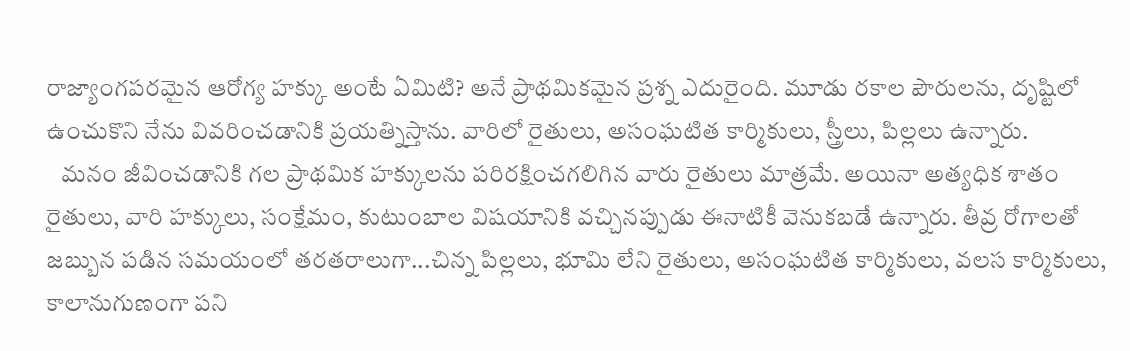రాజ్యాంగపరమైన ఆరోగ్య హక్కు అంటే ఏమిటి? అనే ప్రాథమికమైన ప్రశ్న ఎదురైంది. మూడు రకాల పౌరులను, దృష్టిలో ఉంచుకొని నేను వివరించడానికి ప్రయత్నిస్తాను. వారిలో రైతులు, అసంఘటిత కార్మికులు, స్త్రీలు, పిల్లలు ఉన్నారు.
   మనం జీవించడానికి గల ప్రాథమిక హక్కులను పరిరక్షించగలిగిన వారు రైతులు మాత్రమే. అయినా అత్యధిక శాతం రైతులు, వారి హక్కులు, సంక్షేమం, కుటుంబాల విషయానికి వచ్చినప్పుడు ఈనాటికీ వెనుకబడే ఉన్నారు. తీవ్ర రోగాలతో జబ్బున పడిన సమయంలో తరతరాలుగా...చిన్న పిల్లలు, భూమి లేని రైతులు, అసంఘటిత కార్మికులు, వలస కార్మికులు, కాలానుగుణంగా పని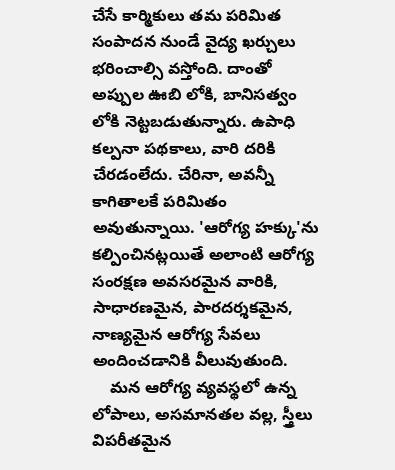చేసే కార్మికులు తమ పరిమిత సంపాదన నుండే వైద్య ఖర్చులు భరించాల్సి వస్తోంది. దాంతో అప్పుల ఊబి లోకి, బానిసత్వం లోకి నెట్టబడుతున్నారు. ఉపాధి కల్పనా పథకాలు, వారి దరికి చేరడంలేదు. చేరినా, అవన్నీ కాగితాలకే పరిమితం అవుతున్నాయి. 'ఆరోగ్య హక్కు'ను కల్పించినట్లయితే అలాంటి ఆరోగ్య సంరక్షణ అవసరమైన వారికి, సాధారణమైన, పారదర్శకమైన, నాణ్యమైన ఆరోగ్య సేవలు అందించడానికి వీలువుతుంది.
    మన ఆరోగ్య వ్యవస్థలో ఉన్న లోపాలు, అసమానతల వల్ల, స్త్రీలు విపరీతమైన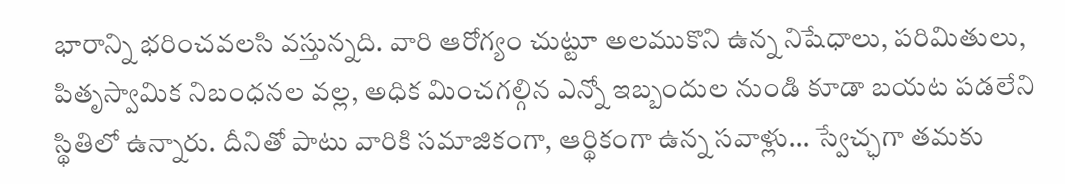భారాన్ని భరించవలసి వస్తున్నది. వారి ఆరోగ్యం చుట్టూ అలముకొని ఉన్న నిషేధాలు, పరిమితులు, పితృస్వామిక నిబంధనల వల్ల, అధిక మించగల్గిన ఎన్నో ఇబ్బందుల నుండి కూడా బయట పడలేని స్థితిలో ఉన్నారు. దీనితో పాటు వారికి సమాజికంగా, ఆర్థికంగా ఉన్న సవాళ్లు... స్వేచ్ఛగా తమకు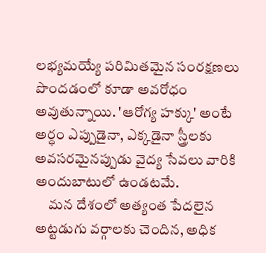లభ్యమయ్యే పరిమితమైన సంరక్షణలు పొందడంలో కూడా అవరోధం అవుతున్నాయి. 'ఆరోగ్య హక్కు' అంటే అర్ధం ఎప్పుడైనా, ఎక్కడైనా స్త్రీలకు అవసరమైనప్పుడు వైద్య సేవలు వారికి అందుబాటులో ఉండటమే.
     మన దేశంలో అత్యంత పేదలైన అట్టడుగు వర్గాలకు చెందిన, అధిక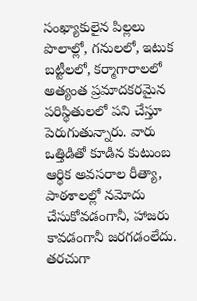సంఖ్యాకులైన పిల్లలు పొలాల్లో, గనులలో, ఇటుక బట్టీలలో, కర్మాగారాలలో అత్యంత ప్రమాదకరమైన పరిస్థితులలో పని చేస్తూ పెరుగుతున్నారు. వారు ఒత్తిడితో కూడిన కుటుంబ ఆర్థిక అవసరాల రీత్యా, పాఠశాలల్లో నమోదు చేసుకోవడంగానీ, హాజరు కావడంగానీ జరగడంలేదు. తరచుగా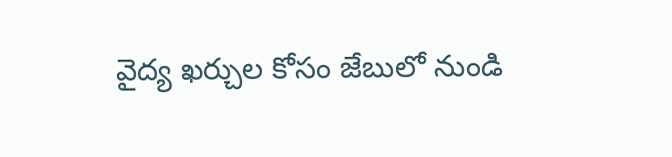వైద్య ఖర్చుల కోసం జేబులో నుండి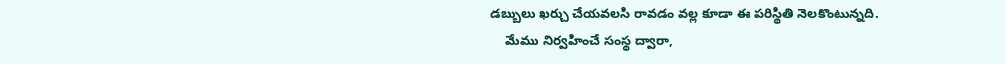డబ్బులు ఖర్చు చేయవలసి రావడం వల్ల కూడా ఈ పరిస్థితి నెలకొంటున్నది.
    మేము నిర్వహించే సంస్థ ద్వారా,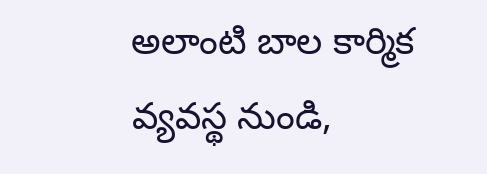అలాంటి బాల కార్మిక వ్యవస్థ నుండి,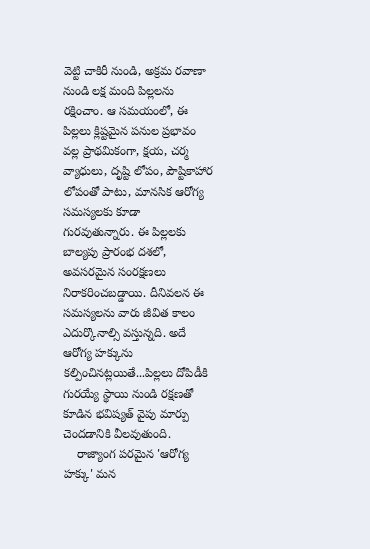వెట్టి చాకిరీ నుండి, అక్రమ రవాణా నుండి లక్ష మంది పిల్లలను రక్షించాం. ఆ సమయంలో, ఈ పిల్లలు క్లిష్టమైన పనుల ప్రభావం వల్ల ప్రాథమికంగా, క్షయ, చర్మ వ్యాధులు, దృష్టి లోపం, పౌష్టికాహార లోపంతో పాటు, మానసిక ఆరోగ్య సమస్యలకు కూడా గురవుతున్నారు. ఈ పిల్లలకు బాల్యపు ప్రారంభ దశలో, అవసరమైన సంరక్షణలు నిరాకరించబడ్డాయి. దీనివలన ఈ సమస్యలను వారు జీవిత కాలం ఎదుర్కొనాల్సి వస్తున్నది. అదే ఆరోగ్య హక్కును కల్పించినట్లయితే...పిల్లలు దోపిడీకి గురయ్యే స్థాయి నుండి రక్షణతో కూడిన భవిష్యత్‌ వైపు మార్పు చెందడానికి వీలవుతుంది.
    రాజ్యాంగ పరమైన 'ఆరోగ్య హక్కు' మన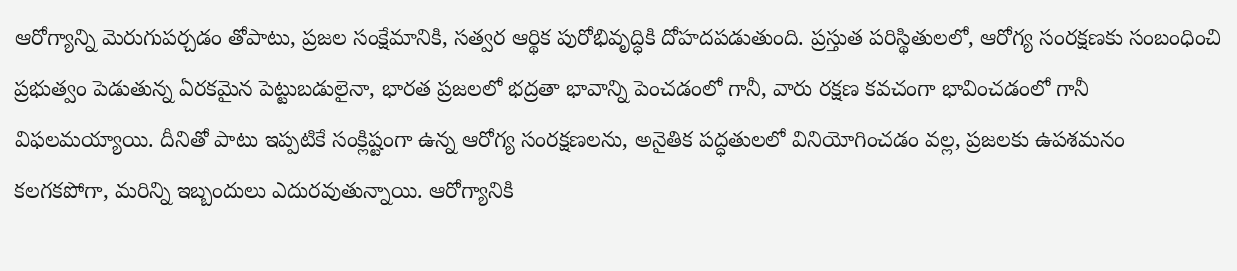ఆరోగ్యాన్ని మెరుగుపర్చడం తోపాటు, ప్రజల సంక్షేమానికి, సత్వర ఆర్థిక పురోభివృద్ధికి దోహదపడుతుంది. ప్రస్తుత పరిస్థితులలో, ఆరోగ్య సంరక్షణకు సంబంధించి ప్రభుత్వం పెడుతున్న ఏరకమైన పెట్టుబడులైనా, భారత ప్రజలలో భద్రతా భావాన్ని పెంచడంలో గానీ, వారు రక్షణ కవచంగా భావించడంలో గానీ విఫలమయ్యాయి. దీనితో పాటు ఇప్పటికే సంక్లిష్టంగా ఉన్న ఆరోగ్య సంరక్షణలను, అనైతిక పద్ధతులలో వినియోగించడం వల్ల, ప్రజలకు ఉపశమనం కలగకపోగా, మరిన్ని ఇబ్బందులు ఎదురవుతున్నాయి. ఆరోగ్యానికి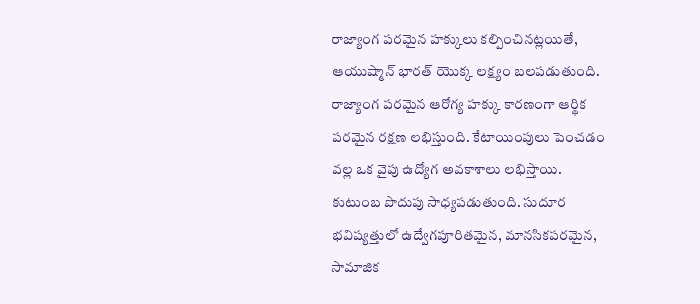రాజ్యాంగ పరమైన హక్కులు కల్పించినట్లయితే, ఆయుష్మాన్‌ భారత్‌ యొక్క లక్ష్యం బలపడుతుంది. రాజ్యాంగ పరమైన ఆరోగ్య హక్కు కారణంగా ఆర్థిక పరమైన రక్షణ లభిస్తుంది. కేటాయింపులు పెంచడం వల్ల ఒక వైపు ఉద్యోగ అవకాశాలు లభిస్తాయి. కుటుంబ పొదుపు సాధ్యపడుతుంది. సుదూర భవిష్యత్తులో ఉద్వేగపూరితమైన, మానసికపరమైన, సామాజిక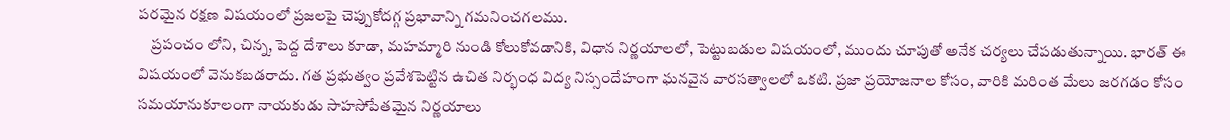పరమైన రక్షణ విషయంలో ప్రజలపై చెప్పుకోదగ్గ ప్రభావాన్ని గమనించగలము.
    ప్రపంచం లోని, చిన్న, పెద్ద దేశాలు కూడా, మహమ్మారి నుండి కోలుకోవడానికి, విధాన నిర్ణయాలలో, పెట్టుబడుల విషయంలో, ముందు చూపుతో అనేక చర్యలు చేపడుతున్నాయి. భారత్‌ ఈ విషయంలో వెనుకబడరాదు. గత ప్రభుత్వం ప్రవేశపెట్టిన ఉచిత నిర్భంధ విద్య నిస్సందేహంగా ఘనవైన వారసత్వాలలో ఒకటి. ప్రజా ప్రయోజనాల కోసం, వారికి మరింత మేలు జరగడం కోసం సమయానుకూలంగా నాయకుడు సాహసోపేతమైన నిర్ణయాలు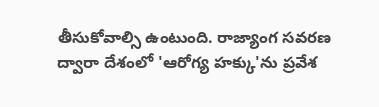తీసుకోవాల్సి ఉంటుంది. రాజ్యాంగ సవరణ ద్వారా దేశంలో 'ఆరోగ్య హక్కు'ను ప్రవేశ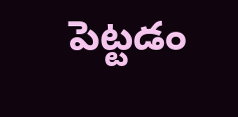పెట్టడం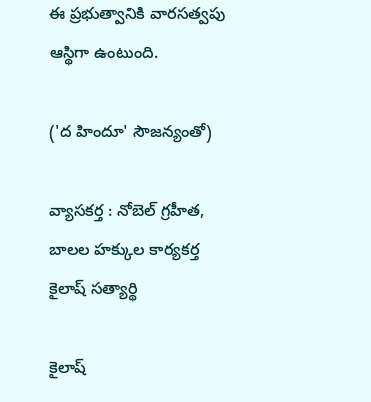ఈ ప్రభుత్వానికి వారసత్వపు ఆస్థిగా ఉంటుంది.

('ద హిందూ' సౌజన్యంతో)

వ్యాసకర్త : నోబెల్‌ గ్రహీత, బాలల హక్కుల కార్యకర్త
కైలాష్‌ సత్యార్థి

కైలాష్‌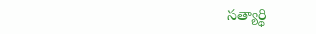సత్యార్థి